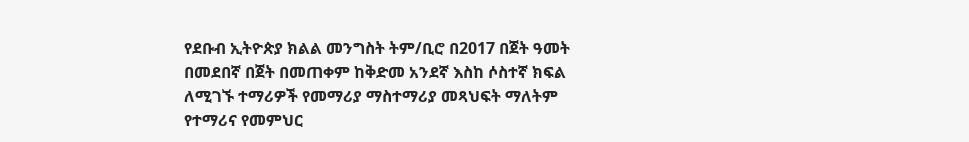የደቡብ ኢትዮጵያ ክልል መንግስት ትም/ቢሮ በ2017 በጀት ዓመት በመደበኛ በጀት በመጠቀም ከቅድመ አንደኛ እስከ ሶስተኛ ክፍል ለሚገኙ ተማሪዎች የመማሪያ ማስተማሪያ መጻህፍት ማለትም የተማሪና የመምህር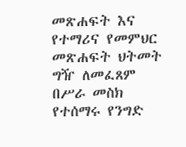መጽሐፍት እና የተማሪና የመምህር መጽሐፍት ህትመት ግዥ ለመፈጸም በሥራ መስክ የተሰማሩ የንግድ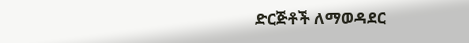ድርጅቶች ለማወዳደር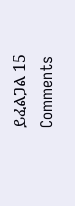ይፈልጋል 15 Comments